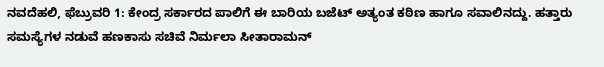ನವದೆಹಲಿ, ಫೆಬ್ರುವರಿ 1: ಕೇಂದ್ರ ಸರ್ಕಾರದ ಪಾಲಿಗೆ ಈ ಬಾರಿಯ ಬಜೆಟ್ ಅತ್ಯಂತ ಕಠಿಣ ಹಾಗೂ ಸವಾಲಿನದ್ದು. ಹತ್ತಾರು ಸಮಸ್ಯೆಗಳ ನಡುವೆ ಹಣಕಾಸು ಸಚಿವೆ ನಿರ್ಮಲಾ ಸೀತಾರಾಮನ್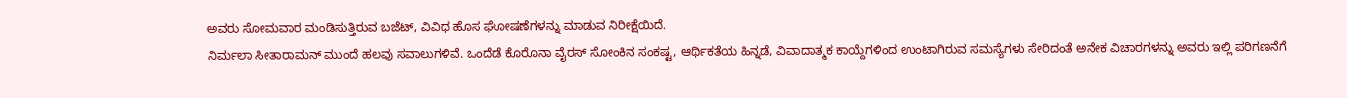ಅವರು ಸೋಮವಾರ ಮಂಡಿಸುತ್ತಿರುವ ಬಜೆಟ್, ವಿವಿಧ ಹೊಸ ಘೋಷಣೆಗಳನ್ನು ಮಾಡುವ ನಿರೀಕ್ಷೆಯಿದೆ.
ನಿರ್ಮಲಾ ಸೀತಾರಾಮನ್ ಮುಂದೆ ಹಲವು ಸವಾಲುಗಳಿವೆ. ಒಂದೆಡೆ ಕೊರೊನಾ ವೈರಸ್ ಸೋಂಕಿನ ಸಂಕಷ್ಟ, ಆರ್ಥಿಕತೆಯ ಹಿನ್ನಡೆ, ವಿವಾದಾತ್ಮಕ ಕಾಯ್ದೆಗಳಿಂದ ಉಂಟಾಗಿರುವ ಸಮಸ್ಯೆಗಳು ಸೇರಿದಂತೆ ಅನೇಕ ವಿಚಾರಗಳನ್ನು ಅವರು ಇಲ್ಲಿ ಪರಿಗಣನೆಗೆ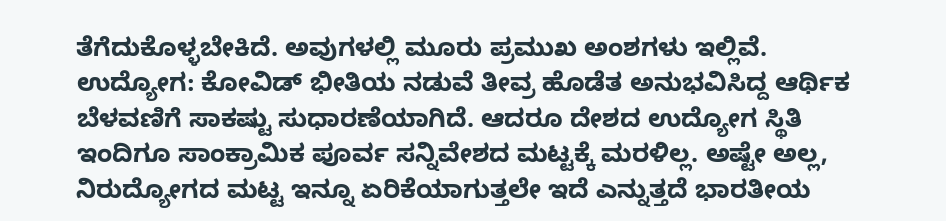ತೆಗೆದುಕೊಳ್ಳಬೇಕಿದೆ. ಅವುಗಳಲ್ಲಿ ಮೂರು ಪ್ರಮುಖ ಅಂಶಗಳು ಇಲ್ಲಿವೆ.
ಉದ್ಯೋಗ: ಕೋವಿಡ್ ಭೀತಿಯ ನಡುವೆ ತೀವ್ರ ಹೊಡೆತ ಅನುಭವಿಸಿದ್ದ ಆರ್ಥಿಕ ಬೆಳವಣಿಗೆ ಸಾಕಷ್ಟು ಸುಧಾರಣೆಯಾಗಿದೆ. ಆದರೂ ದೇಶದ ಉದ್ಯೋಗ ಸ್ಥಿತಿ ಇಂದಿಗೂ ಸಾಂಕ್ರಾಮಿಕ ಪೂರ್ವ ಸನ್ನಿವೇಶದ ಮಟ್ಟಕ್ಕೆ ಮರಳಿಲ್ಲ. ಅಷ್ಟೇ ಅಲ್ಲ, ನಿರುದ್ಯೋಗದ ಮಟ್ಟ ಇನ್ನೂ ಏರಿಕೆಯಾಗುತ್ತಲೇ ಇದೆ ಎನ್ನುತ್ತದೆ ಭಾರತೀಯ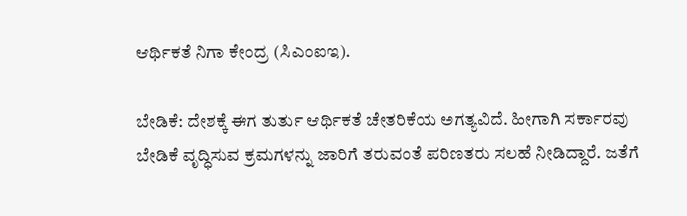ಆರ್ಥಿಕತೆ ನಿಗಾ ಕೇಂದ್ರ (ಸಿಎಂಐಇ).

ಬೇಡಿಕೆ: ದೇಶಕ್ಕೆ ಈಗ ತುರ್ತು ಆರ್ಥಿಕತೆ ಚೇತರಿಕೆಯ ಅಗತ್ಯವಿದೆ. ಹೀಗಾಗಿ ಸರ್ಕಾರವು ಬೇಡಿಕೆ ವೃದ್ಧಿಸುವ ಕ್ರಮಗಳನ್ನು ಜಾರಿಗೆ ತರುವಂತೆ ಪರಿಣತರು ಸಲಹೆ ನೀಡಿದ್ದಾರೆ. ಜತೆಗೆ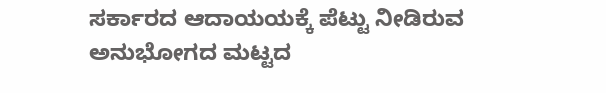ಸರ್ಕಾರದ ಆದಾಯಯಕ್ಕೆ ಪೆಟ್ಟು ನೀಡಿರುವ ಅನುಭೋಗದ ಮಟ್ಟದ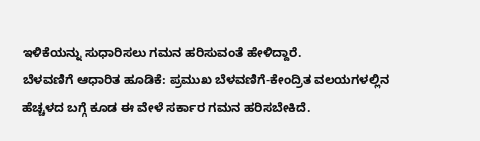ಇಳಿಕೆಯನ್ನು ಸುಧಾರಿಸಲು ಗಮನ ಹರಿಸುವಂತೆ ಹೇಳಿದ್ದಾರೆ.
ಬೆಳವಣಿಗೆ ಆಧಾರಿತ ಹೂಡಿಕೆ: ಪ್ರಮುಖ ಬೆಳವಣಿಗೆ-ಕೇಂದ್ರಿತ ವಲಯಗಳಲ್ಲಿನ ಹೆಚ್ಚಳದ ಬಗ್ಗೆ ಕೂಡ ಈ ವೇಳೆ ಸರ್ಕಾರ ಗಮನ ಹರಿಸಬೇಕಿದೆ.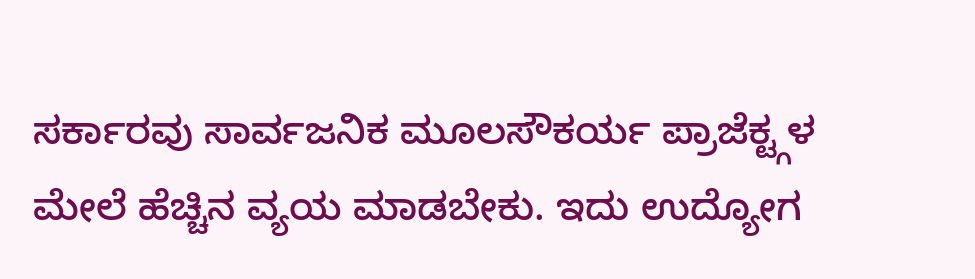ಸರ್ಕಾರವು ಸಾರ್ವಜನಿಕ ಮೂಲಸೌಕರ್ಯ ಪ್ರಾಜೆಕ್ಟ್ಗಳ ಮೇಲೆ ಹೆಚ್ಚಿನ ವ್ಯಯ ಮಾಡಬೇಕು. ಇದು ಉದ್ಯೋಗ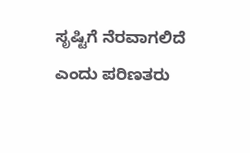ಸೃಷ್ಟಿಗೆ ನೆರವಾಗಲಿದೆ ಎಂದು ಪರಿಣತರು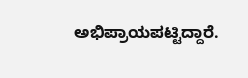ಅಭಿಪ್ರಾಯಪಟ್ಟಿದ್ದಾರೆ.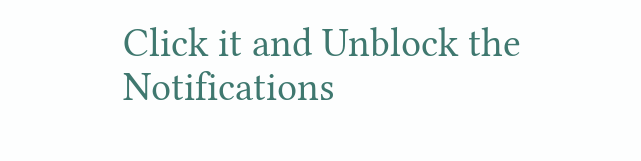Click it and Unblock the Notifications